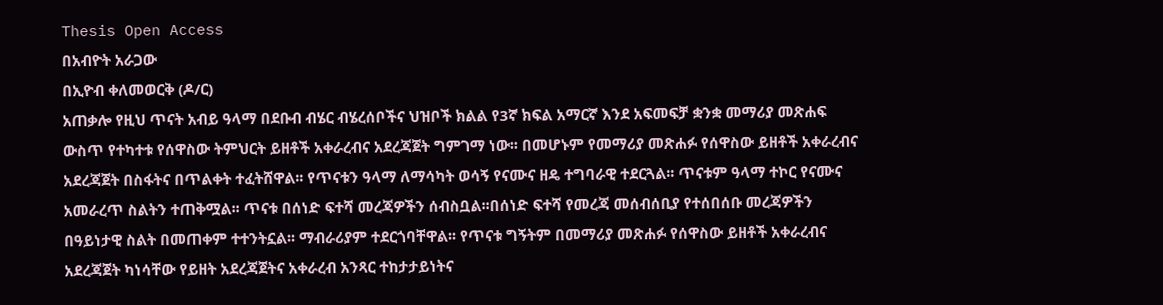Thesis Open Access
በአብዮት አራጋው
በኢዮብ ቀለመወርቅ (ዶ/ር)
አጠቃሎ የዚህ ጥናት አብይ ዓላማ በደቡብ ብሄር ብሄረሰቦችና ህዝቦች ክልል የ3ኛ ክፍል አማርኛ እንደ አፍመፍቻ ቋንቋ መማሪያ መጽሐፍ ውስጥ የተካተቱ የሰዋስው ትምህርት ይዘቶች አቀራረብና አደረጃጀት ግምገማ ነው፡፡ በመሆኑም የመማሪያ መጽሐፉ የሰዋስው ይዘቶች አቀራረብና አደረጃጀት በስፋትና በጥልቀት ተፈትሸዋል፡፡ የጥናቱን ዓላማ ለማሳካት ወሳኝ የናሙና ዘዴ ተግባራዊ ተደርጓል፡፡ ጥናቱም ዓላማ ተኮር የናሙና አመራረጥ ስልትን ተጠቅሟል፡፡ ጥናቱ በሰነድ ፍተሻ መረጃዎችን ሰብስቧል፡፡በሰነድ ፍተሻ የመረጃ መሰብሰቢያ የተሰበሰቡ መረጃዎችን በዓይነታዊ ስልት በመጠቀም ተተንትኗል፡፡ ማብራሪያም ተደርጎባቸዋል፡፡ የጥናቱ ግኝትም በመማሪያ መጽሐፉ የሰዋስው ይዘቶች አቀራረብና አደረጃጀት ካነሳቸው የይዘት አደረጃጀትና አቀራረብ አንጻር ተከታታይነትና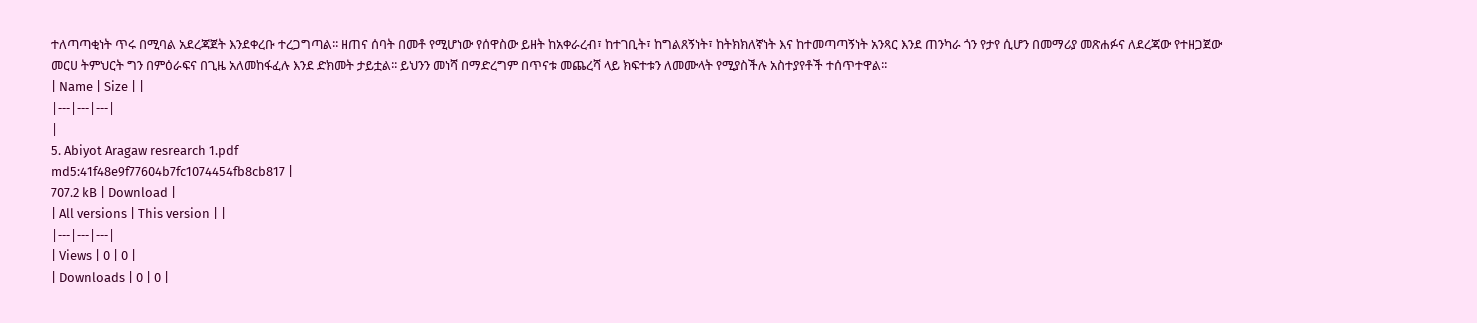ተለጣጣቂነት ጥሩ በሚባል አደረጃጀት እንደቀረቡ ተረጋግጣል፡፡ ዘጠና ሰባት በመቶ የሚሆነው የሰዋስው ይዘት ከአቀራረብ፣ ከተገቢት፣ ከግልጸኝነት፣ ከትክክለኛነት እና ከተመጣጣኝነት አንጻር እንደ ጠንካራ ጎን የታየ ሲሆን በመማሪያ መጽሐፉና ለደረጃው የተዘጋጀው መርሀ ትምህርት ግን በምዕራፍና በጊዜ አለመከፋፈሉ እንደ ድክመት ታይቷል፡፡ ይህንን መነሻ በማድረግም በጥናቱ መጨረሻ ላይ ክፍተቱን ለመሙላት የሚያስችሉ አስተያየቶች ተሰጥተዋል፡፡
| Name | Size | |
|---|---|---|
|
5. Abiyot Aragaw resrearch 1.pdf
md5:41f48e9f77604b7fc1074454fb8cb817 |
707.2 kB | Download |
| All versions | This version | |
|---|---|---|
| Views | 0 | 0 |
| Downloads | 0 | 0 |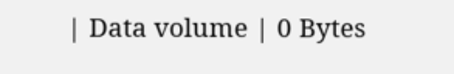| Data volume | 0 Bytes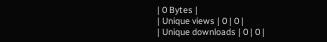| 0 Bytes |
| Unique views | 0 | 0 |
| Unique downloads | 0 | 0 |